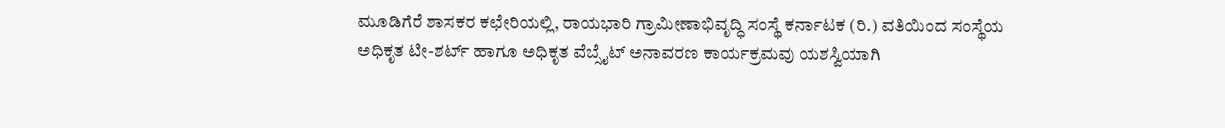ಮೂಡಿಗೆರೆ ಶಾಸಕರ ಕಛೇರಿಯಲ್ಲಿ, ರಾಯಭಾರಿ ಗ್ರಾಮೀಣಾಭಿವೃದ್ಧಿ ಸಂಸ್ಥೆ ಕರ್ನಾಟಕ (ರಿ.) ವತಿಯಿಂದ ಸಂಸ್ಥೆಯ ಅಧಿಕೃತ ಟೀ-ಶರ್ಟ್ ಹಾಗೂ ಅಧಿಕೃತ ವೆಬ್ಸೈಟ್ ಅನಾವರಣ ಕಾರ್ಯಕ್ರಮವು ಯಶಸ್ವಿಯಾಗಿ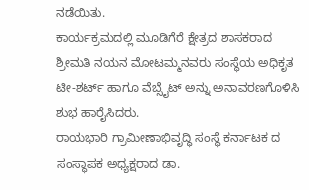ನಡೆಯಿತು.
ಕಾರ್ಯಕ್ರಮದಲ್ಲಿ ಮೂಡಿಗೆರೆ ಕ್ಷೇತ್ರದ ಶಾಸಕರಾದ ಶ್ರೀಮತಿ ನಯನ ಮೋಟಮ್ಮನವರು ಸಂಸ್ಥೆಯ ಅಧಿಕೃತ ಟೀ-ಶರ್ಟ್ ಹಾಗೂ ವೆಬ್ಸೈಟ್ ಅನ್ನು ಅನಾವರಣಗೊಳಿಸಿ ಶುಭ ಹಾರೈಸಿದರು.
ರಾಯಭಾರಿ ಗ್ರಾಮೀಣಾಭಿವೃದ್ಧಿ ಸಂಸ್ಥೆ ಕರ್ನಾಟಕ ದ ಸಂಸ್ಥಾಪಕ ಅಧ್ಯಕ್ಷರಾದ ಡಾ.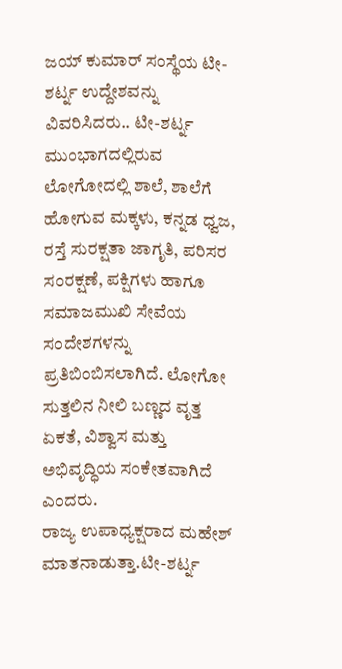ಜಯ್ ಕುಮಾರ್ ಸಂಸ್ಥೆಯ ಟೀ-ಶರ್ಟ್ನ ಉದ್ದೇಶವನ್ನು ವಿವರಿಸಿದರು.. ಟೀ-ಶರ್ಟ್ನ ಮುಂಭಾಗದಲ್ಲಿರುವ ಲೋಗೋದಲ್ಲಿ ಶಾಲೆ, ಶಾಲೆಗೆ ಹೋಗುವ ಮಕ್ಕಳು, ಕನ್ನಡ ಧ್ವಜ, ರಸ್ತೆ ಸುರಕ್ಷತಾ ಜಾಗೃತಿ, ಪರಿಸರ ಸಂರಕ್ಷಣೆ, ಪಕ್ಷಿಗಳು ಹಾಗೂ ಸಮಾಜಮುಖಿ ಸೇವೆಯ ಸಂದೇಶಗಳನ್ನು ಪ್ರತಿಬಿಂಬಿಸಲಾಗಿದೆ. ಲೋಗೋ ಸುತ್ತಲಿನ ನೀಲಿ ಬಣ್ಣದ ವೃತ್ತ ಏಕತೆ, ವಿಶ್ವಾಸ ಮತ್ತು ಅಭಿವೃದ್ಧಿಯ ಸಂಕೇತವಾಗಿದೆ ಎಂದರು.
ರಾಜ್ಯ ಉಪಾಧ್ಯಕ್ಷರಾದ ಮಹೇಶ್ ಮಾತನಾಡುತ್ತಾ.ಟೀ-ಶರ್ಟ್ನ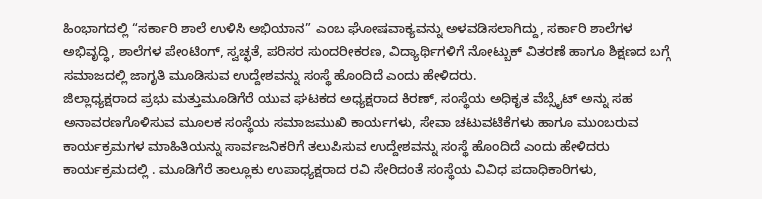ಹಿಂಭಾಗದಲ್ಲಿ “ಸರ್ಕಾರಿ ಶಾಲೆ ಉಳಿಸಿ ಅಭಿಯಾನ” ಎಂಬ ಘೋಷವಾಕ್ಯವನ್ನು ಅಳವಡಿಸಲಾಗಿದ್ದು, ಸರ್ಕಾರಿ ಶಾಲೆಗಳ ಅಭಿವೃದ್ಧಿ, ಶಾಲೆಗಳ ಪೇಂಟಿಂಗ್, ಸ್ವಚ್ಛತೆ, ಪರಿಸರ ಸುಂದರೀಕರಣ, ವಿದ್ಯಾರ್ಥಿಗಳಿಗೆ ನೋಟ್ಬುಕ್ ವಿತರಣೆ ಹಾಗೂ ಶಿಕ್ಷಣದ ಬಗ್ಗೆ ಸಮಾಜದಲ್ಲಿ ಜಾಗೃತಿ ಮೂಡಿಸುವ ಉದ್ದೇಶವನ್ನು ಸಂಸ್ಥೆ ಹೊಂದಿದೆ ಎಂದು ಹೇಳಿದರು.
ಜಿಲ್ಲಾಧ್ಯಕ್ಷರಾದ ಪ್ರಭು ಮತ್ತುಮೂಡಿಗೆರೆ ಯುವ ಘಟಕದ ಅಧ್ಯಕ್ಷರಾದ ಕಿರಣ್, ಸಂಸ್ಥೆಯ ಅಧಿಕೃತ ವೆಬ್ಸೈಟ್ ಅನ್ನು ಸಹ ಅನಾವರಣಗೊಳಿಸುವ ಮೂಲಕ ಸಂಸ್ಥೆಯ ಸಮಾಜಮುಖಿ ಕಾರ್ಯಗಳು, ಸೇವಾ ಚಟುವಟಿಕೆಗಳು ಹಾಗೂ ಮುಂಬರುವ ಕಾರ್ಯಕ್ರಮಗಳ ಮಾಹಿತಿಯನ್ನು ಸಾರ್ವಜನಿಕರಿಗೆ ತಲುಪಿಸುವ ಉದ್ದೇಶವನ್ನು ಸಂಸ್ಥೆ ಹೊಂದಿದೆ ಎಂದು ಹೇಳಿದರು
ಕಾರ್ಯಕ್ರಮದಲ್ಲಿ . ಮೂಡಿಗೆರೆ ತಾಲ್ಲೂಕು ಉಪಾಧ್ಯಕ್ಷರಾದ ರವಿ ಸೇರಿದಂತೆ ಸಂಸ್ಥೆಯ ವಿವಿಧ ಪದಾಧಿಕಾರಿಗಳು,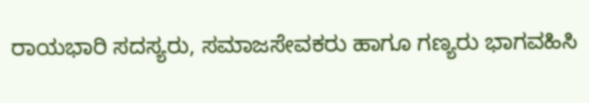ರಾಯಭಾರಿ ಸದಸ್ಯರು, ಸಮಾಜಸೇವಕರು ಹಾಗೂ ಗಣ್ಯರು ಭಾಗವಹಿಸಿ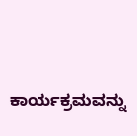ಕಾರ್ಯಕ್ರಮವನ್ನು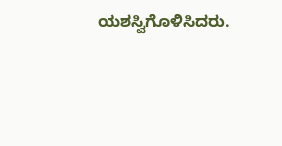ಯಶಸ್ವಿಗೊಳಿಸಿದರು.